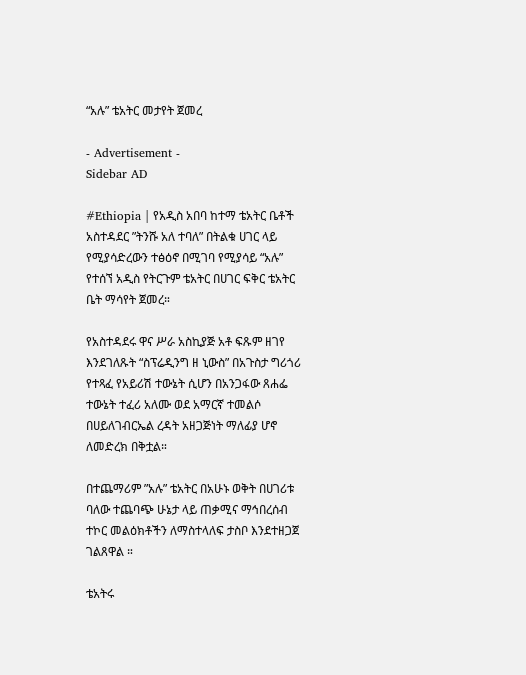“አሉ” ቴአትር መታየት ጀመረ

- Advertisement -
Sidebar AD

#Ethiopia | የአዲስ አበባ ከተማ ቴአትር ቤቶች አስተዳደር ”ትንሹ አለ ተባለ” በትልቁ ሀገር ላይ የሚያሳድረውን ተፅዕኖ በሚገባ የሚያሳይ “አሉ” የተሰኘ አዲስ የትርጉም ቴአትር በሀገር ፍቅር ቴአትር ቤት ማሳየት ጀመረ።

የአስተዳደሩ ዋና ሥራ አስኪያጅ አቶ ፍጹም ዘገየ እንደገለጹት “ስፕሬዲንግ ዘ ኒውስ” በአጉስታ ግሪጎሪ የተጻፈ የአይሪሽ ተውኔት ሲሆን በአንጋፋው ጸሐፌ ተውኔት ተፈሪ አለሙ ወደ አማርኛ ተመልሶ በሀይለገብርኤል ረዳት አዘጋጅነት ማለፊያ ሆኖ ለመድረክ በቅቷል።

በተጨማሪም ”አሉ” ቴአትር በአሁኑ ወቅት በሀገሪቱ ባለው ተጨባጭ ሁኔታ ላይ ጠቃሚና ማኅበረሰብ ተኮር መልዕክቶችን ለማስተላለፍ ታስቦ እንደተዘጋጀ ገልጸዋል ።

ቴአትሩ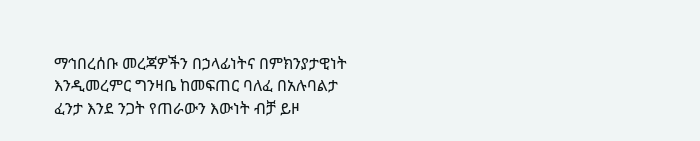ማኅበረሰቡ መረጃዎችን በኃላፊነትና በምክንያታዊነት እንዲመረምር ግንዛቤ ከመፍጠር ባለፈ በአሉባልታ ፈንታ እንደ ንጋት የጠራውን እውነት ብቻ ይዞ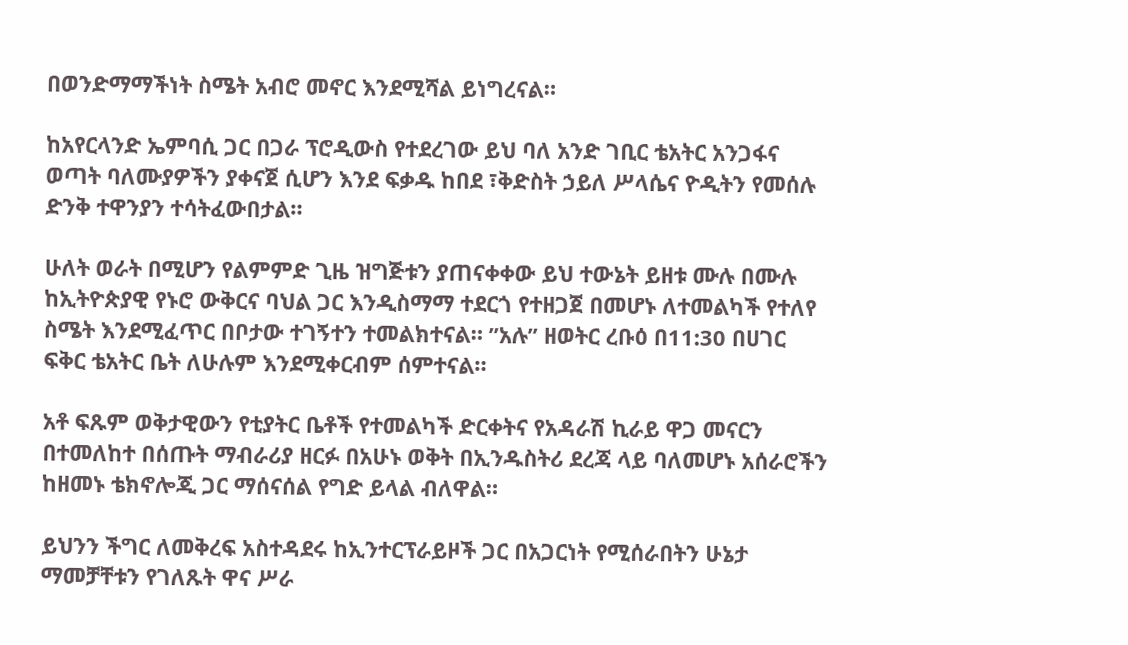በወንድማማችነት ስሜት አብሮ መኖር እንደሚሻል ይነግረናል።

ከአየርላንድ ኤምባሲ ጋር በጋራ ፕሮዲውስ የተደረገው ይህ ባለ አንድ ገቢር ቴአትር አንጋፋና ወጣት ባለሙያዎችን ያቀናጀ ሲሆን እንደ ፍቃዱ ከበደ ፣ቅድስት ኃይለ ሥላሴና ዮዲትን የመሰሉ ድንቅ ተዋንያን ተሳትፈውበታል።

ሁለት ወራት በሚሆን የልምምድ ጊዜ ዝግጅቱን ያጠናቀቀው ይህ ተውኔት ይዘቱ ሙሉ በሙሉ ከኢትዮጵያዊ የኑሮ ውቅርና ባህል ጋር እንዲስማማ ተደርጎ የተዘጋጀ በመሆኑ ለተመልካች የተለየ ስሜት እንደሚፈጥር በቦታው ተገኝተን ተመልክተናል። ”አሉ” ዘወትር ረቡዕ በ11:30 በሀገር ፍቅር ቴአትር ቤት ለሁሉም እንደሚቀርብም ሰምተናል።

አቶ ፍጹም ወቅታዊውን የቲያትር ቤቶች የተመልካች ድርቀትና የአዳራሽ ኪራይ ዋጋ መናርን በተመለከተ በሰጡት ማብራሪያ ዘርፉ በአሁኑ ወቅት በኢንዱስትሪ ደረጃ ላይ ባለመሆኑ አሰራሮችን ከዘመኑ ቴክኖሎጂ ጋር ማሰናሰል የግድ ይላል ብለዋል።

ይህንን ችግር ለመቅረፍ አስተዳደሩ ከኢንተርፕራይዞች ጋር በአጋርነት የሚሰራበትን ሁኔታ ማመቻቸቱን የገለጹት ዋና ሥራ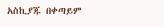አስኪያጁ በቀጣይም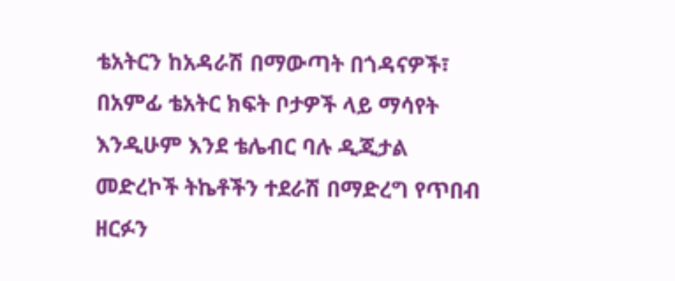ቴአትርን ከአዳራሽ በማውጣት በጎዳናዎች፣ በአምፊ ቴአትር ክፍት ቦታዎች ላይ ማሳየት እንዲሁም እንደ ቴሌብር ባሉ ዲጂታል መድረኮች ትኬቶችን ተደራሽ በማድረግ የጥበብ ዘርፉን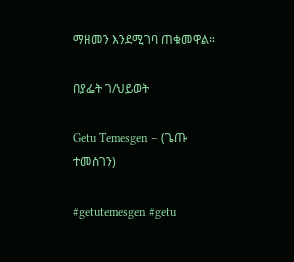ማዘመን እንደሚገባ ጠቁመዋል።

በያፌት ገ/ህይወት

Getu Temesgen – (ጌጡ ተመስገን)

#getutemesgen #getu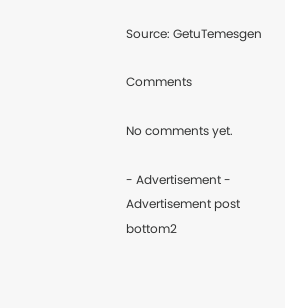Source: GetuTemesgen

Comments

No comments yet.

- Advertisement -
Advertisement post bottom2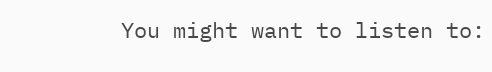You might want to listen to: